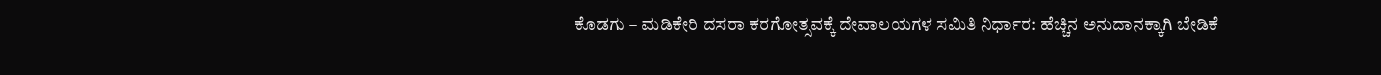ಕೊಡಗು – ಮಡಿಕೇರಿ ದಸರಾ ಕರಗೋತ್ಸವಕ್ಕೆ ದೇವಾಲಯಗಳ ಸಮಿತಿ ನಿರ್ಧಾರ: ಹೆಚ್ಚಿನ ಅನುದಾನಕ್ಕಾಗಿ ಬೇಡಿಕೆ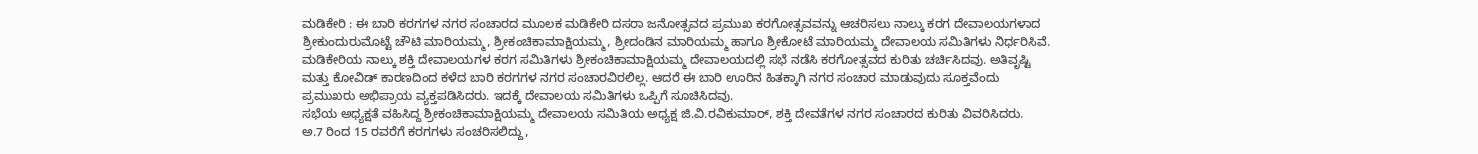ಮಡಿಕೇರಿ : ಈ ಬಾರಿ ಕರಗಗಳ ನಗರ ಸಂಚಾರದ ಮೂಲಕ ಮಡಿಕೇರಿ ದಸರಾ ಜನೋತ್ಸವದ ಪ್ರಮುಖ ಕರಗೋತ್ಸವವನ್ನು ಆಚರಿಸಲು ನಾಲ್ಕು ಕರಗ ದೇವಾಲಯಗಳಾದ ಶ್ರೀಕುಂದುರುಮೊಟ್ಟೆ ಚೌಟಿ ಮಾರಿಯಮ್ಮ, ಶ್ರೀಕಂಚಿಕಾಮಾಕ್ಷಿಯಮ್ಮ, ಶ್ರೀದಂಡಿನ ಮಾರಿಯಮ್ಮ ಹಾಗೂ ಶ್ರೀಕೋಟೆ ಮಾರಿಯಮ್ಮ ದೇವಾಲಯ ಸಮಿತಿಗಳು ನಿರ್ಧರಿಸಿವೆ.
ಮಡಿಕೇರಿಯ ನಾಲ್ಕು ಶಕ್ತಿ ದೇವಾಲಯಗಳ ಕರಗ ಸಮಿತಿಗಳು ಶ್ರೀಕಂಚಿಕಾಮಾಕ್ಷಿಯಮ್ಮ ದೇವಾಲಯದಲ್ಲಿ ಸಭೆ ನಡೆಸಿ ಕರಗೋತ್ಸವದ ಕುರಿತು ಚರ್ಚಿಸಿದವು. ಅತಿವೃಷ್ಟಿ ಮತ್ತು ಕೋವಿಡ್ ಕಾರಣದಿಂದ ಕಳೆದ ಬಾರಿ ಕರಗಗಳ ನಗರ ಸಂಚಾರವಿರಲಿಲ್ಲ. ಆದರೆ ಈ ಬಾರಿ ಊರಿನ ಹಿತಕ್ಕಾಗಿ ನಗರ ಸಂಚಾರ ಮಾಡುವುದು ಸೂಕ್ತವೆಂದು ಪ್ರಮುಖರು ಅಭಿಪ್ರಾಯ ವ್ಯಕ್ತಪಡಿಸಿದರು. ಇದಕ್ಕೆ ದೇವಾಲಯ ಸಮಿತಿಗಳು ಒಪ್ಪಿಗೆ ಸೂಚಿಸಿದವು.
ಸಭೆಯ ಅಧ್ಯಕ್ಷತೆ ವಹಿಸಿದ್ದ ಶ್ರೀಕಂಚಿಕಾಮಾಕ್ಷಿಯಮ್ಮ ದೇವಾಲಯ ಸಮಿತಿಯ ಅಧ್ಯಕ್ಷ ಜಿ.ವಿ.ರವಿಕುಮಾರ್, ಶಕ್ತಿ ದೇವತೆಗಳ ನಗರ ಸಂಚಾರದ ಕುರಿತು ವಿವರಿಸಿದರು.
ಅ.7 ರಿಂದ 15 ರವರೆಗೆ ಕರಗಗಳು ಸಂಚರಿಸಲಿದ್ದು,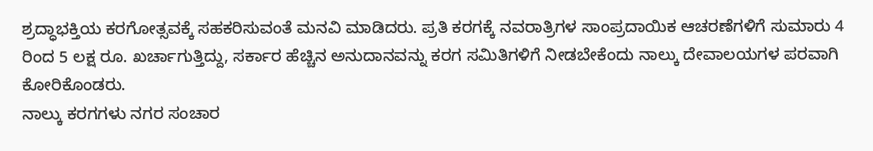ಶ್ರದ್ಧಾಭಕ್ತಿಯ ಕರಗೋತ್ಸವಕ್ಕೆ ಸಹಕರಿಸುವಂತೆ ಮನವಿ ಮಾಡಿದರು. ಪ್ರತಿ ಕರಗಕ್ಕೆ ನವರಾತ್ರಿಗಳ ಸಾಂಪ್ರದಾಯಿಕ ಆಚರಣೆಗಳಿಗೆ ಸುಮಾರು 4 ರಿಂದ 5 ಲಕ್ಷ ರೂ. ಖರ್ಚಾಗುತ್ತಿದ್ದು, ಸರ್ಕಾರ ಹೆಚ್ಚಿನ ಅನುದಾನವನ್ನು ಕರಗ ಸಮಿತಿಗಳಿಗೆ ನೀಡಬೇಕೆಂದು ನಾಲ್ಕು ದೇವಾಲಯಗಳ ಪರವಾಗಿ ಕೋರಿಕೊಂಡರು.
ನಾಲ್ಕು ಕರಗಗಳು ನಗರ ಸಂಚಾರ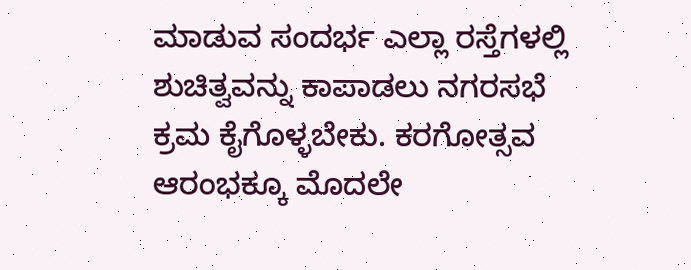ಮಾಡುವ ಸಂದರ್ಭ ಎಲ್ಲಾ ರಸ್ತೆಗಳಲ್ಲಿ ಶುಚಿತ್ವವನ್ನು ಕಾಪಾಡಲು ನಗರಸಭೆ ಕ್ರಮ ಕೈಗೊಳ್ಳಬೇಕು. ಕರಗೋತ್ಸವ ಆರಂಭಕ್ಕೂ ಮೊದಲೇ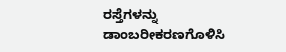ರಸ್ತೆಗಳನ್ನು ಡಾಂಬರೀಕರಣಗೊಳಿಸಿ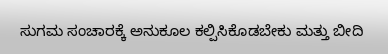ಸುಗಮ ಸಂಚಾರಕ್ಕೆ ಅನುಕೂಲ ಕಲ್ಪಿಸಿಕೊಡಬೇಕು ಮತ್ತು ಬೀದಿ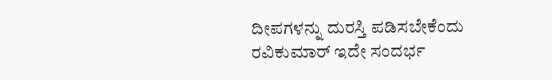ದೀಪಗಳನ್ನು ದುರಸ್ತಿ ಪಡಿಸಬೇಕೆಂದು ರವಿಕುಮಾರ್ ಇದೇ ಸಂದರ್ಭ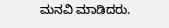ಮನವಿ ಮಾಡಿದರು.